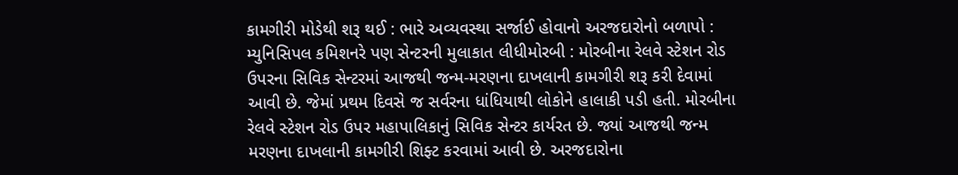કામગીરી મોડેથી શરૂ થઈ : ભારે અવ્યવસ્થા સર્જાઈ હોવાનો અરજદારોનો બળાપો : મ્યુનિસિપલ કમિશનરે પણ સેન્ટરની મુલાકાત લીધીમોરબી : મોરબીના રેલવે સ્ટેશન રોડ ઉપરના સિવિક સેન્ટરમાં આજથી જન્મ-મરણના દાખલાની કામગીરી શરૂ કરી દેવામાં આવી છે. જેમાં પ્રથમ દિવસે જ સર્વરના ધાંધિયાથી લોકોને હાલાકી પડી હતી. મોરબીના રેલવે સ્ટેશન રોડ ઉપર મહાપાલિકાનું સિવિક સેન્ટર કાર્યરત છે. જ્યાં આજથી જન્મ મરણના દાખલાની કામગીરી શિફ્ટ કરવામાં આવી છે. અરજદારોના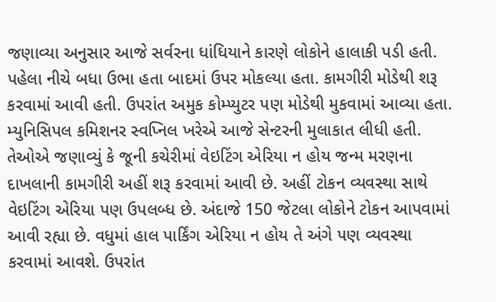જણાવ્યા અનુસાર આજે સર્વરના ધાંધિયાને કારણે લોકોને હાલાકી પડી હતી. પહેલા નીચે બધા ઉભા હતા બાદમાં ઉપર મોકલ્યા હતા. કામગીરી મોડેથી શરૂ કરવામાં આવી હતી. ઉપરાંત અમુક કોમ્પ્યુટર પણ મોડેથી મુકવામાં આવ્યા હતા. મ્યુનિસિપલ કમિશનર સ્વપ્નિલ ખરેએ આજે સેન્ટરની મુલાકાત લીધી હતી. તેઓએ જણાવ્યું કે જૂની કચેરીમાં વેઇટિંગ એરિયા ન હોય જન્મ મરણના દાખલાની કામગીરી અહીં શરૂ કરવામાં આવી છે. અહીં ટોકન વ્યવસ્થા સાથે વેઇટિંગ એરિયા પણ ઉપલબ્ધ છે. અંદાજે 150 જેટલા લોકોને ટોકન આપવામાં આવી રહ્યા છે. વધુમાં હાલ પાર્કિંગ એરિયા ન હોય તે અંગે પણ વ્યવસ્થા કરવામાં આવશે. ઉપરાંત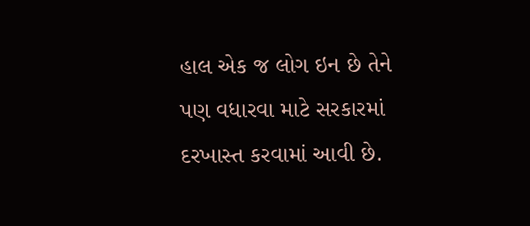હાલ એક જ લોગ ઇન છે તેને પણ વધારવા માટે સરકારમાં દરખાસ્ત કરવામાં આવી છે.